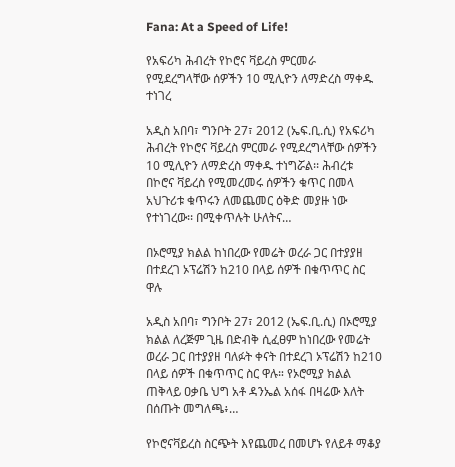Fana: At a Speed of Life!

የአፍሪካ ሕብረት የኮሮና ቫይረስ ምርመራ የሚደረግላቸው ሰዎችን 10 ሚሊዮን ለማድረስ ማቀዱ ተነገረ

አዲስ አበባ፣ ግንቦት 27፣ 2012 (ኤፍ.ቢ.ሲ) የአፍሪካ ሕብረት የኮሮና ቫይረስ ምርመራ የሚደረግላቸው ሰዎችን 10 ሚሊዮን ለማድረስ ማቀዱ ተነግሯል፡፡ ሕብረቱ በኮሮና ቫይረስ የሚመረመሩ ሰዎችን ቁጥር በመላ አህጉሪቱ ቁጥሩን ለመጨመር ዕቅድ መያዙ ነው የተነገረው፡፡ በሚቀጥሉት ሁለትና…

በኦሮሚያ ክልል ከነበረው የመሬት ወረራ ጋር በተያያዘ በተደረገ ኦፕሬሽን ከ210 በላይ ሰዎች በቁጥጥር ስር ዋሉ

አዲስ አበባ፣ ግንቦት 27፣ 2012 (ኤፍ.ቢ.ሲ) በኦሮሚያ ክልል ለረጅም ጊዜ በድብቅ ሲፈፀም ከነበረው የመሬት ወረራ ጋር በተያያዘ ባለፉት ቀናት በተደረገ ኦፕሬሽን ከ210 በላይ ሰዎች በቁጥጥር ስር ዋሉ። የኦሮሚያ ክልል ጠቅላይ ዐቃቤ ህግ አቶ ዳንኤል አሰፋ በዛሬው እለት በሰጡት መግለጫ፥…

የኮሮናቫይረስ ስርጭት እየጨመረ በመሆኑ የለይቶ ማቆያ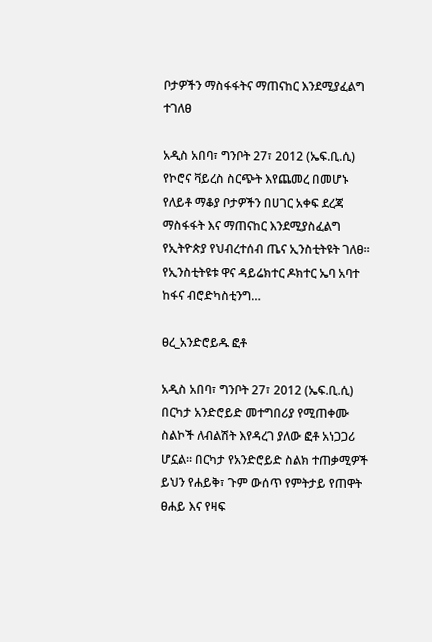ቦታዎችን ማስፋፋትና ማጠናከር እንደሚያፈልግ ተገለፀ

አዲስ አበባ፣ ግንቦት 27፣ 2012 (ኤፍ.ቢ.ሲ) የኮሮና ቫይረስ ስርጭት እየጨመረ በመሆኑ የለይቶ ማቆያ ቦታዎችን በሀገር አቀፍ ደረጃ ማስፋፋት እና ማጠናከር እንደሚያስፈልግ የኢትዮጵያ የህብረተሰብ ጤና ኢንስቲትዩት ገለፀ። የኢንስቲትዩቱ ዋና ዳይሬክተር ዶክተር ኤባ አባተ ከፋና ብሮድካስቲንግ…

ፀረ_አንድሮይዱ ፎቶ

አዲስ አበባ፣ ግንቦት 27፣ 2012 (ኤፍ.ቢ.ሲ) በርካታ አንድሮይድ መተግበሪያ የሚጠቀሙ ስልኮች ለብልሽት እየዳረገ ያለው ፎቶ አነጋጋሪ ሆኗል። በርካታ የአንድሮይድ ስልክ ተጠቃሚዎች ይህን የሐይቅ፣ ጉም ውሰጥ የምትታይ የጠዋት ፀሐይ እና የዛፍ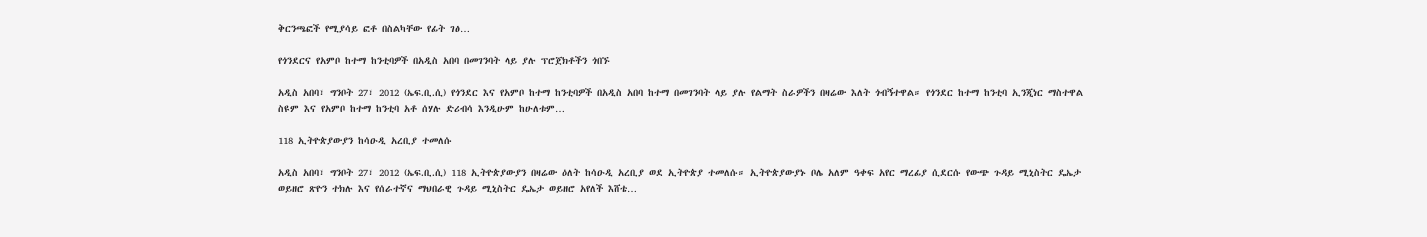ቅርንጫፎች የሚያሳይ ፎቶ በስልካቸው የፊት ገፅ…

የጎንደርና የአምቦ ከተማ ከንቲባዎች በአዲስ አበባ በመገንባት ላይ ያሉ ፕሮጀክቶችን ጎበኙ

አዲስ አበባ፣ ግንቦት 27፣ 2012 (ኤፍ.ቢ.ሲ) የጎንደር እና የአምቦ ከተማ ከንቲባዎች በአዲስ አበባ ከተማ በመገንባት ላይ ያሉ የልማት ስራዎችን በዛሬው እለት ጎብኝተዋል። የጎንደር ከተማ ከንቲባ ኢንጂነር ማስተዋል ስዩም እና የአምቦ ከተማ ከንቲባ አቶ ሰሃሉ ድሪብሳ እንዲሁም ከሁለቱም…

118 ኢትዮጵያውያን ከሳዑዲ አረቢያ ተመለሱ

አዲስ አበባ፣ ግንቦት 27፣ 2012 (ኤፍ.ቢ.ሲ) 118 ኢትዮጵያውያን በዛሬው ዕለት ከሳዑዲ አረቢያ ወደ ኢትዮጵያ ተመለሱ። ኢትዮጵያውያኑ ቦሌ አለም ዓቀፍ አየር ማረፊያ ሲደርሱ የውጭ ጉዳይ ሚኒስትር ዴኤታ ወይዘሮ ጽዮን ተክሉ እና የሰራተኛና ማህበራዊ ጉዳይ ሚኒስትር ዴኤታ ወይዘሮ አየለች እሸቴ…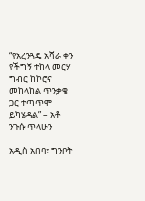“የአረንጓዴ አሻራ ቀን የችግኝ ተከላ መርሃ ግብር ከኮሮና መከላከል ጥንቃቄ ጋር ተጣጥሞ ይካሄዳል” – አቶ ንጉሱ ጥላሁን

አዲስ አበባ፣ ግንቦት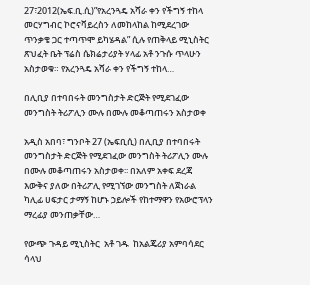27፣2012(ኤፍ.ቢ.ሲ)”የአረንጓዴ አሻራ ቀን የችግኝ ተከላ መርሃግብር ኮሮናቫይረስን ለመከላከል ከሚደረገው ጥንቃቄ ጋር ተጣጥሞ ይካሄዳል” ሲሉ የጠቅላይ ሚኒስትር ጽህፈት ቤት ፕሬስ ሴክሬታሪያት ሃላፊ አቶ ንጉሱ ጥላሁን አስታወቁ። የአረንጓዴ አሻራ ቀን የችግኝ ተከላ…

በሊቢያ በተባበሩት መንግስታት ድርጅት የሚደገፈው መንግስት ትሪፖሊን ሙሉ በሙሉ መቆጣጠሩን አስታወቀ

አዲስ አበባ፣ ግንቦት 27 (ኤፍቢሲ) በሊቢያ በተባበሩት መንግስታት ድርጅት የሚደገፈው መንግስት ትሪፖሊን ሙሉ በሙሉ መቆጣጠሩን አስታወቀ፡፡ በአለም አቀፍ ደረጃ እውቅና ያለው በትሪፖሊ የሚገኘው መንግስት ለጀነራል ካሊፊ ሀፍታር ታማኝ ከሆኑ ኃይሎች የከተማዋን የአውሮፕላን ማረፊያ መንጠቃቸው…

የውጭ ጉዳይ ሚኒስትር  አቶ ገዱ  ከአልጄሪያ አምባሳደር ሳላህ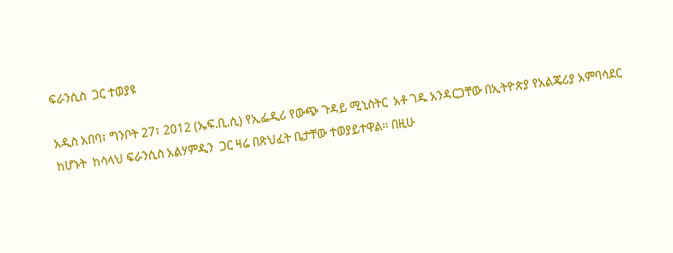ፍራንሲስ  ጋር ተወያዩ

አዲስ አበባ፣ ግንቦት 27፣ 2012 (ኤፍ.ቢ.ሲ) የኢፌዲሪ የውጭ ጉዳይ ሚኒስትር  አቶ ገዱ አንዳርጋቸው በኢትዮጵያ የአልጄሪያ አምባሳደር ከሆኑት  ከሳላህ ፍራንሲስ አልሃምዲን  ጋር ዛሬ በጽህፈት ቤታቸው ተወያይተዋል። በዚሁ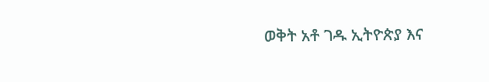ወቅት አቶ ገዱ ኢትዮጵያ እና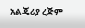አልጄሪያ ረጅም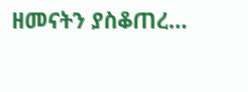ዘመናትን ያስቆጠረ…